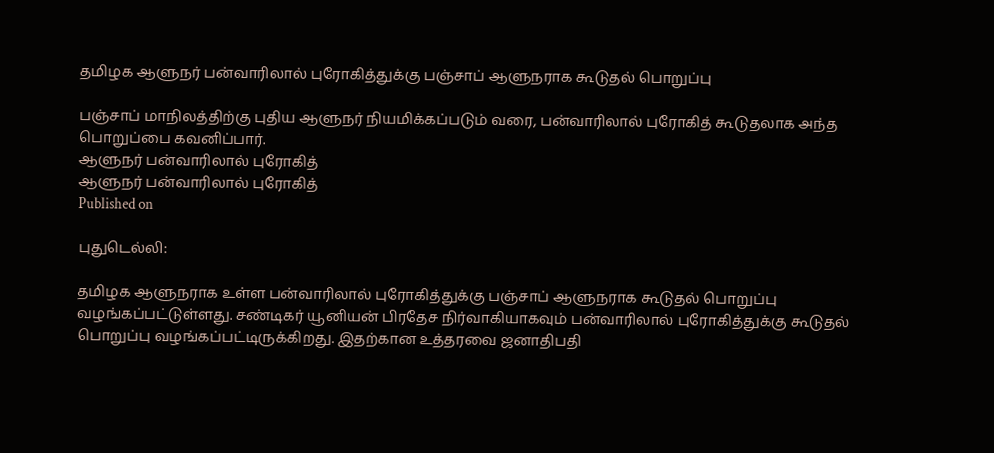தமிழக ஆளுநர் பன்வாரிலால் புரோகித்துக்கு பஞ்சாப் ஆளுநராக கூடுதல் பொறுப்பு

பஞ்சாப் மாநிலத்திற்கு புதிய ஆளுநர் நியமிக்கப்படும் வரை, பன்வாரிலால் புரோகித் கூடுதலாக அந்த பொறுப்பை கவனிப்பார்.
ஆளுநர் பன்வாரிலால் புரோகித்
ஆளுநர் பன்வாரிலால் புரோகித்
Published on

புதுடெல்லி:

தமிழக ஆளுநராக உள்ள பன்வாரிலால் புரோகித்துக்கு பஞ்சாப் ஆளுநராக கூடுதல் பொறுப்பு வழங்கப்பட்டுள்ளது. சண்டிகர் யூனியன் பிரதேச நிர்வாகியாகவும் பன்வாரிலால் புரோகித்துக்கு கூடுதல் பொறுப்பு வழங்கப்பட்டிருக்கிறது. இதற்கான உத்தரவை ஜனாதிபதி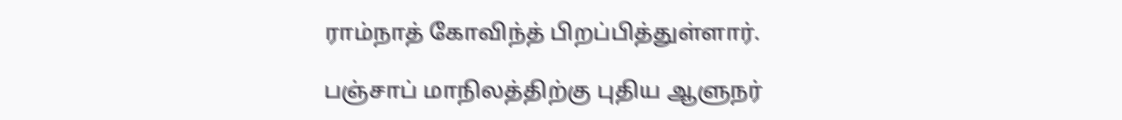ராம்நாத் கோவிந்த் பிறப்பித்துள்ளார்.

பஞ்சாப் மாநிலத்திற்கு புதிய ஆளுநர்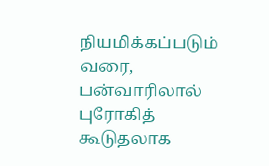நியமிக்கப்படும் வரை, பன்வாரிலால் புரோகித் கூடுதலாக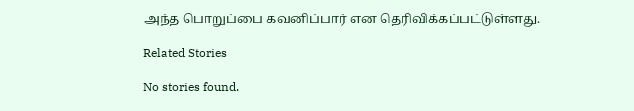அந்த பொறுப்பை கவனிப்பார் என தெரிவிக்கப்பட்டுள்ளது.

Related Stories

No stories found.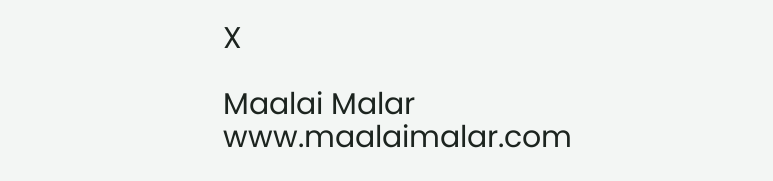X

Maalai Malar
www.maalaimalar.com